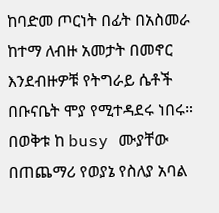ከባድመ ጦርነት በፊት በአስመራ ከተማ ለብዙ አመታት በመኖር እንደብዙዎቹ የትግራይ ሴቶች በቡናቤት ሞያ የሚተዳደሩ ነበሩ። በወቅቱ ከ busy ሙያቸው በጠጨማሪ የወያኔ የስለያ አባል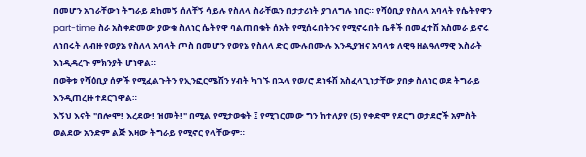በመሆን አገራቸውነ ትግራይ ደከመኝ ሰለቸኝ ሳይሉ የስለላ ስራቸዉን በታታሪነት ያገለግሉ ነበር። የሻዕቢያ የስለላ አባላት የሴትየዋን part-time ስራ አስቀድመው ያውቁ ስለነር ሴትየዋ ባልጠበቁት ሰአት የሚሰሩበትንና የሚኖሩበት ቤቶች በመፈተሽ አስመራ ይኖሩ ለነበሩት ለብዙ የወያኔ የስለላ አባላት ጦስ በመሆን የወየኔ የስለላ ድር ሙሉበሙሉ እንዲያዝና አባላቱ ለዊዓ ዘልዓለማዊ እስራት እነዲዳረጉ ምክንያት ሆነዋል።
በወቅቱ የሻዕቢያ ሰዎች የሚፈልጉትን የኢንፎርሜሽን ሃብት ካገኙ በኋላ የወ/ሮ ደነፋሽ አስፈላጊነታቸው ያበቃ ስለነር ወደ ትግራይ እንዲጠረዙ ተደርገዋል።
እኝህ እናት "በሎሞ! እረደው! ዝመት!" በሚል የሚታወቁት ፤ የሚገርመው ግን ከተለያየ (5) የቀድሞ የደርግ ወታደሮች አምስት ወልደው አንድም ልጅ እዛው ትግራይ የሚኖር የላቸውም።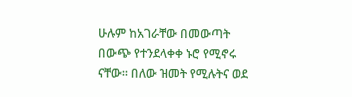ሁሉም ከአገራቸው በመውጣት በውጭ የተንደላቀቀ ኑሮ የሚኖሩ ናቸው። በለው ዝመት የሚሉትና ወደ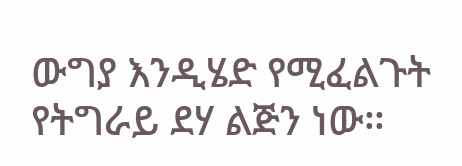ውግያ እንዲሄድ የሚፈልጉት የትግራይ ደሃ ልጅን ነው።